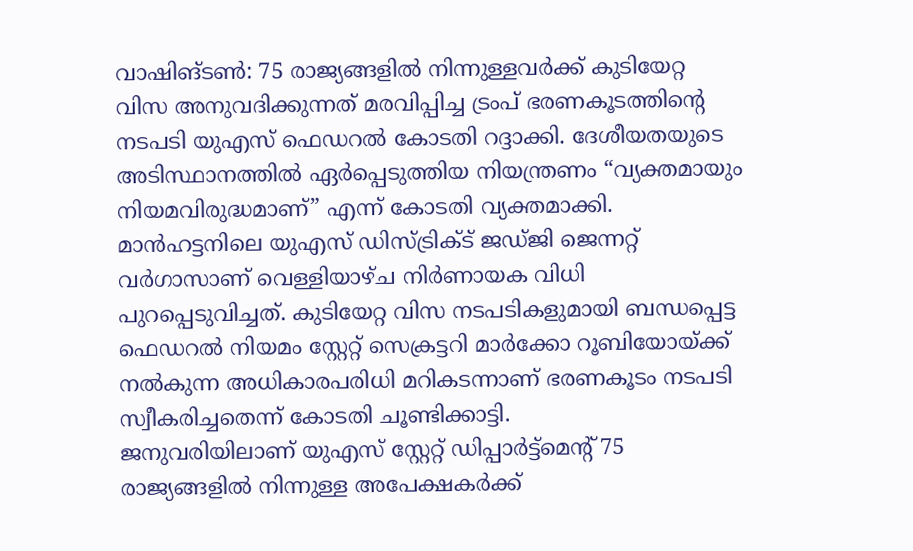വാഷിങ്ടൺ: 75 രാജ്യങ്ങളിൽ നിന്നുള്ളവർക്ക് കുടിയേറ്റ വിസ അനുവദിക്കുന്നത് മരവിപ്പിച്ച ട്രംപ് ഭരണകൂടത്തിന്റെ നടപടി യുഎസ് ഫെഡറൽ കോടതി റദ്ദാക്കി. ദേശീയതയുടെ അടിസ്ഥാനത്തിൽ ഏർപ്പെടുത്തിയ നിയന്ത്രണം “വ്യക്തമായും നിയമവിരുദ്ധമാണ്” എന്ന് കോടതി വ്യക്തമാക്കി. മാൻഹട്ടനിലെ യുഎസ് ഡിസ്ട്രിക്ട് ജഡ്ജി ജെന്നറ്റ് വർഗാസാണ് വെള്ളിയാഴ്ച നിർണായക വിധി പുറപ്പെടുവിച്ചത്. കുടിയേറ്റ വിസ നടപടികളുമായി ബന്ധപ്പെട്ട ഫെഡറൽ നിയമം സ്റ്റേറ്റ് സെക്രട്ടറി മാർക്കോ റൂബിയോയ്ക്ക് നൽകുന്ന അധികാരപരിധി മറികടന്നാണ് ഭരണകൂടം നടപടി സ്വീകരിച്ചതെന്ന് കോടതി ചൂണ്ടിക്കാട്ടി.
ജനുവരിയിലാണ് യുഎസ് സ്റ്റേറ്റ് ഡിപ്പാർട്ട്മെന്റ് 75 രാജ്യങ്ങളിൽ നിന്നുള്ള അപേക്ഷകർക്ക്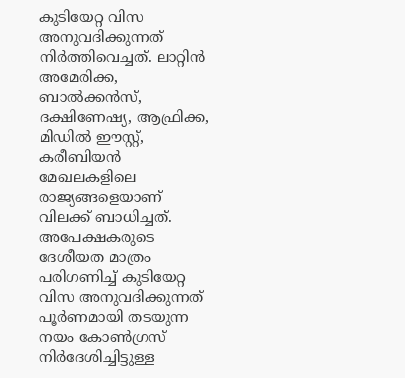കുടിയേറ്റ വിസ അനുവദിക്കുന്നത് നിർത്തിവെച്ചത്. ലാറ്റിൻ അമേരിക്ക, ബാൽക്കൻസ്, ദക്ഷിണേഷ്യ, ആഫ്രിക്ക, മിഡിൽ ഈസ്റ്റ്, കരീബിയൻ മേഖലകളിലെ രാജ്യങ്ങളെയാണ് വിലക്ക് ബാധിച്ചത്. അപേക്ഷകരുടെ ദേശീയത മാത്രം പരിഗണിച്ച് കുടിയേറ്റ വിസ അനുവദിക്കുന്നത് പൂർണമായി തടയുന്ന നയം കോൺഗ്രസ് നിർദേശിച്ചിട്ടുള്ള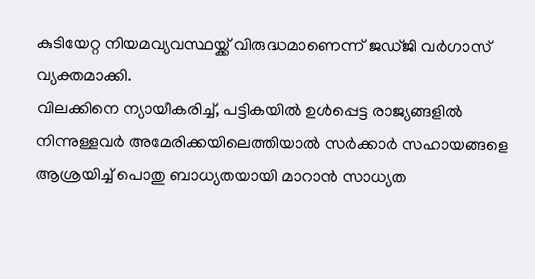കുടിയേറ്റ നിയമവ്യവസ്ഥയ്ക്ക് വിരുദ്ധമാണെന്ന് ജഡ്ജി വർഗാസ് വ്യക്തമാക്കി.
വിലക്കിനെ ന്യായീകരിച്ച്, പട്ടികയിൽ ഉൾപ്പെട്ട രാജ്യങ്ങളിൽ നിന്നുള്ളവർ അമേരിക്കയിലെത്തിയാൽ സർക്കാർ സഹായങ്ങളെ ആശ്രയിച്ച് പൊതു ബാധ്യതയായി മാറാൻ സാധ്യത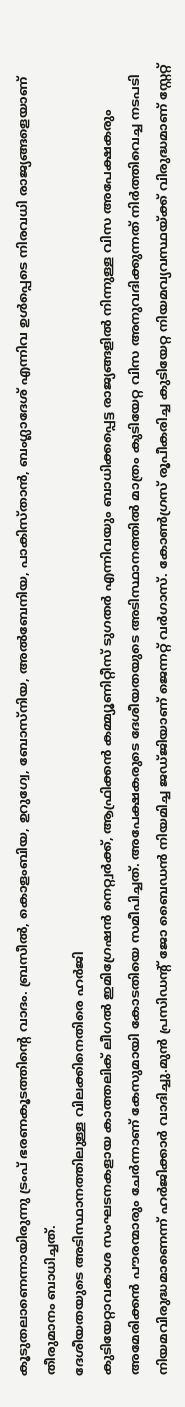കൂടുതലാണെന്നായിരുന്നു ട്രംപ് ഭരണകൂടത്തിന്റെ വാദം. ബ്രസീൽ, കൊളംബിയ, ഉറുഗ്വേ, ബോസ്നിയ, അൽബേനിയ, പാകിസ്താൻ, ബംഗ്ലാദേശ് എന്നിവ ഉൾപ്പെടെ നിരവധി രാജ്യങ്ങളെയാണ് തീരുമാനം ബാധിച്ചത്.
ദേശീയതയുടെ അടിസ്ഥാനത്തിലുള്ള വിലക്കിനെതിരെ ഹർജി
കുടിയേറ്റാവകാശ സംഘടനകളായ കാത്തലിക് ലീഗൽ ഇമിഗ്രേഷൻ നെറ്റ്വർക്ക്, ആഫ്രിക്കൻ കമ്മ്യൂണിറ്റീസ് ടുഗതർ എന്നിവയും ബാധിക്കപ്പെട്ട രാജ്യങ്ങളിൽ നിന്നുള്ള വിസ അപേക്ഷകരും അമേരിക്കൻ പൗരന്മാരും ചേർന്നാണ് കേസുമായി കോടതിയെ സമീപിച്ചത്. അപേക്ഷകരുടെ ദേശീയതയുടെ അടിസ്ഥാനത്തിൽ മാത്രം കുടിയേറ്റ വിസ അനുവദിക്കുന്നത് നിർത്തിവെച്ച നടപടി നിയമവിരുദ്ധമാണെന്ന് ഹർജിക്കാർ വാദിച്ചു.മുൻ പ്രസിഡന്റ് ജോ ബൈഡൻ നിയമിച്ച ജഡ്ജിയാണ് ജെന്നറ്റ് വർഗാസ്. കോൺഗ്രസ് രൂപീകരിച്ച കുടിയേറ്റ നിയമവ്യവസ്ഥയ്ക്ക് വിരുദ്ധമാണ് സ്റ്റേറ്റ്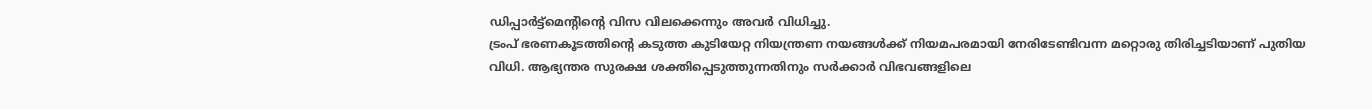ഡിപ്പാർട്ട്മെന്റിന്റെ വിസ വിലക്കെന്നും അവർ വിധിച്ചു.
ട്രംപ് ഭരണകൂടത്തിന്റെ കടുത്ത കുടിയേറ്റ നിയന്ത്രണ നയങ്ങൾക്ക് നിയമപരമായി നേരിടേണ്ടിവന്ന മറ്റൊരു തിരിച്ചടിയാണ് പുതിയ വിധി. ആഭ്യന്തര സുരക്ഷ ശക്തിപ്പെടുത്തുന്നതിനും സർക്കാർ വിഭവങ്ങളിലെ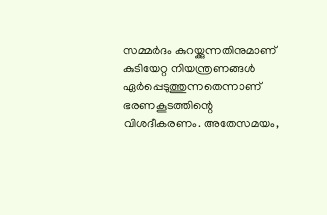സമ്മർദം കുറയ്ക്കുന്നതിനുമാണ് കുടിയേറ്റ നിയന്ത്രണങ്ങൾ ഏർപ്പെടുത്തുന്നതെന്നാണ് ഭരണകൂടത്തിന്റെ വിശദീകരണം. അതേസമയം,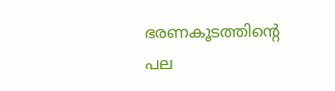ഭരണകൂടത്തിന്റെ പല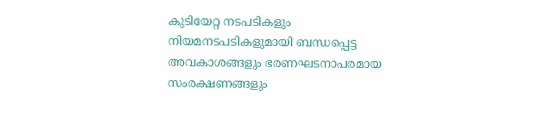കുടിയേറ്റ നടപടികളും നിയമനടപടികളുമായി ബന്ധപ്പെട്ട അവകാശങ്ങളും ഭരണഘടനാപരമായ സംരക്ഷണങ്ങളും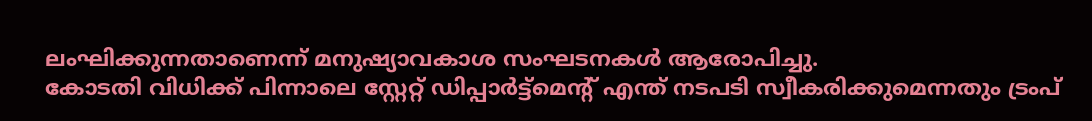ലംഘിക്കുന്നതാണെന്ന് മനുഷ്യാവകാശ സംഘടനകൾ ആരോപിച്ചു.
കോടതി വിധിക്ക് പിന്നാലെ സ്റ്റേറ്റ് ഡിപ്പാർട്ട്മെന്റ് എന്ത് നടപടി സ്വീകരിക്കുമെന്നതും ട്രംപ്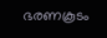ഭരണകൂടം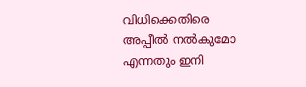വിധിക്കെതിരെ അപ്പീൽ നൽകുമോ എന്നതും ഇനി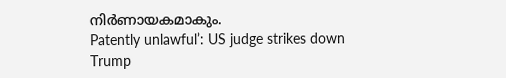നിർണായകമാകും.
Patently unlawful’: US judge strikes down Trump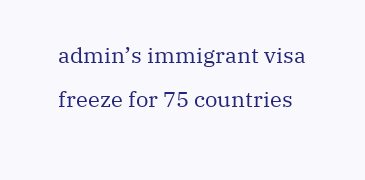admin’s immigrant visa freeze for 75 countries